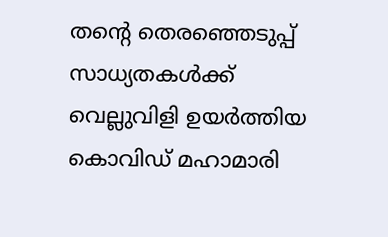തന്റെ തെരഞ്ഞെടുപ്പ് സാധ്യതകൾക്ക് വെല്ലുവിളി ഉയർത്തിയ കൊവിഡ് മഹാമാരി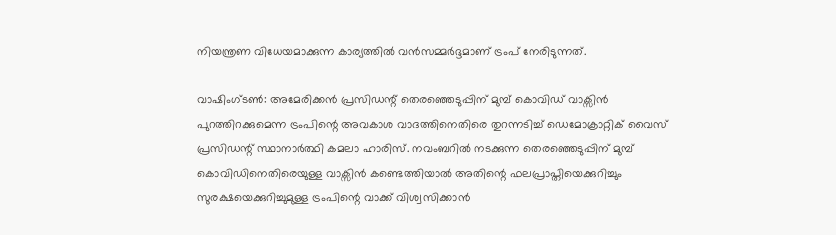നിയന്ത്രണ വിധേയമാക്കുന്ന കാര്യത്തിൽ വൻസമ്മർദ്ദമാണ് ട്രംപ് നേരിടുന്നത്.

വാഷിംഗ്ടൺ: അമേരിക്കൻ പ്രസിഡന്റ് തെരഞ്ഞെടുപ്പിന് മുമ്പ് കൊവിഡ് വാക്സിൻ പുറത്തിറക്കുമെന്ന ട്രംപിന്റെ അവകാശ വാദത്തിനെതിരെ തുറന്നടിച്ച് ഡെമോക്രാറ്റിക് വൈസ് പ്രസിഡന്റ് സ്ഥാനാർത്ഥി കമലാ ഹാരിസ്. നവംബറിൽ നടക്കുന്ന തെരഞ്ഞെടുപ്പിന് മുമ്പ് കൊവിഡിനെതിരെയുള്ള വാക്സിൻ കണ്ടെത്തിയാൽ അതിന്റെ ഫലപ്രാപ്തിയെക്കുറിച്ചും സുരക്ഷയെക്കുറിച്ചുമുള്ള ട്രംപിന്റെ വാക്ക് വിശ്വസിക്കാൻ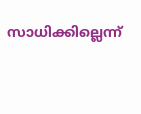സാധിക്കില്ലെന്ന്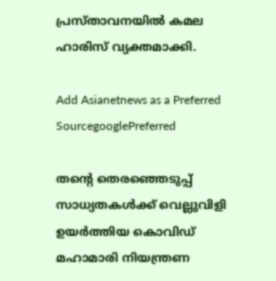പ്രസ്താവനയിൽ കമല ഹാരിസ് വ്യക്തമാക്കി.

Add Asianetnews as a Preferred SourcegooglePreferred

തന്റെ തെരഞ്ഞെടുപ്പ് സാധ്യതകൾക്ക് വെല്ലുവിളി ഉയർത്തിയ കൊവിഡ് മഹാമാരി നിയന്ത്രണ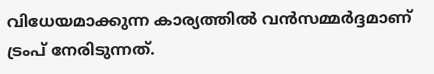വിധേയമാക്കുന്ന കാര്യത്തിൽ വൻസമ്മർദ്ദമാണ് ട്രംപ് നേരിടുന്നത്.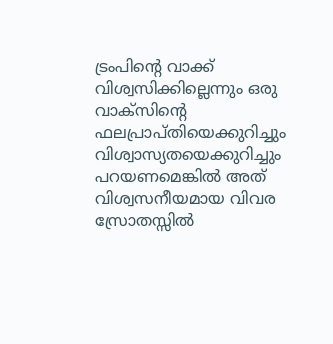ട്രംപിന്റെ വാക്ക് വിശ്വസിക്കില്ലെന്നും ഒരു വാക്സിന്റെ ഫലപ്രാപ്തിയെക്കുറിച്ചും വിശ്വാസ്യതയെക്കുറിച്ചും പറയണമെങ്കിൽ അത് വിശ്വസനീയമായ വിവര സ്രോതസ്സിൽ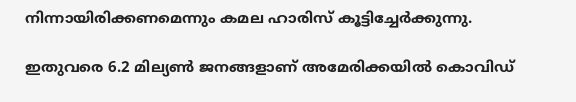നിന്നായിരിക്കണമെന്നും കമല ഹാരിസ് കൂട്ടിച്ചേർക്കുന്നു.

ഇതുവരെ 6.2 മില്യൺ ജനങ്ങളാണ് അമേരിക്കയിൽ കൊവിഡ്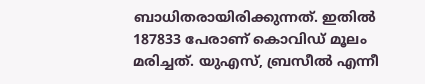ബാധിതരായിരിക്കുന്നത്. ഇതിൽ 187833 പേരാണ് കൊവിഡ് മൂലം മരിച്ചത്. യുഎസ്, ബ്രസീൽ എന്നീ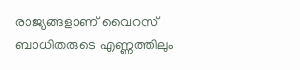രാജ്യങ്ങളാണ് വൈറസ് ബാധിതരുടെ എണ്ണത്തിലും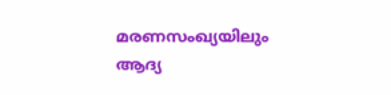മരണസംഖ്യയിലും ആദ്യ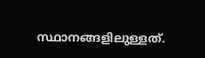സ്ഥാനങ്ങളിലുള്ളത്.